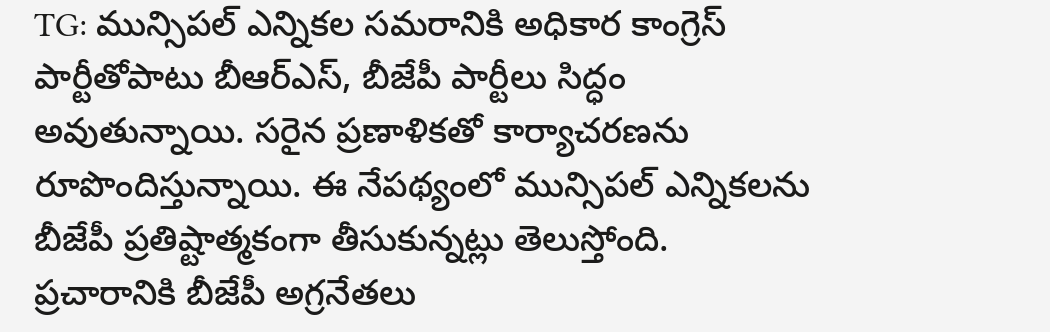TG: మున్సిపల్ ఎన్నికల సమరానికి అధికార కాంగ్రెస్ పార్టీతోపాటు బీఆర్ఎస్, బీజేపీ పార్టీలు సిద్ధం అవుతున్నాయి. సరైన ప్రణాళికతో కార్యాచరణను రూపొందిస్తున్నాయి. ఈ నేపథ్యంలో మున్సిపల్ ఎన్నికలను బీజేపీ ప్రతిష్టాత్మకంగా తీసుకున్నట్లు తెలుస్తోంది. ప్రచారానికి బీజేపీ అగ్రనేతలు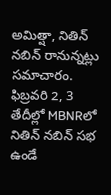అమిత్షా, నితిన్ నబిన్ రానున్నట్లు సమాచారం. ఫిబ్రవరి 2, 3 తేదీల్లో MBNRలో నితిన్ నబిన్ సభ ఉండే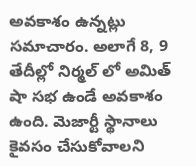అవకాశం ఉన్నట్లు సమాచారం. అలాగే 8, 9 తేదీల్లో నిర్మల్ లో అమిత్ షా సభ ఉండే అవకాశం ఉంది. మెజార్టీ స్థానాలు కైవసం చేసుకోవాలని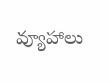వ్యూహాలు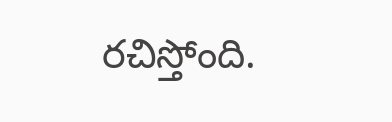రచిస్తోంది.